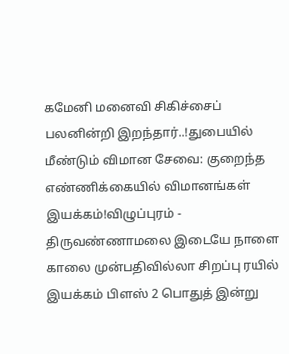கமேனி மனைவி சிகிச்சைப் பலனின்றி இறந்தார்..!துபையில் மீண்டும் விமான சேவை: குறைந்த எண்ணிக்கையில் விமானங்கள் இயக்கம்!விழுப்புரம் - திருவண்ணாமலை இடையே நாளை காலை முன்பதிவில்லா சிறப்பு ரயில் இயக்கம் பிளஸ் 2 பொதுத் இன்று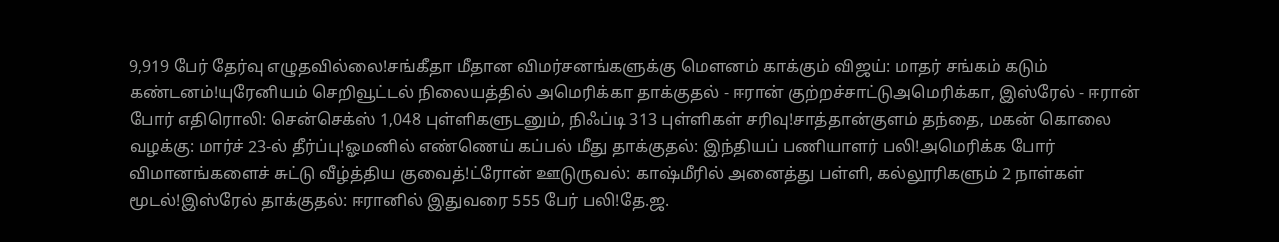9,919 பேர் தேர்வு எழுதவில்லை!சங்கீதா மீதான விமர்சனங்களுக்கு மௌனம் காக்கும் விஜய்: மாதர் சங்கம் கடும் கண்டனம்!யுரேனியம் செறிவூட்டல் நிலையத்தில் அமெரிக்கா தாக்குதல் - ஈரான் குற்றச்சாட்டுஅமெரிக்கா, இஸ்ரேல் - ஈரான் போர் எதிரொலி: சென்செக்ஸ் 1,048 புள்ளிகளுடனும், நிஃப்டி 313 புள்ளிகள் சரிவு!சாத்தான்குளம் தந்தை, மகன் கொலை வழக்கு: மார்ச் 23-ல் தீர்ப்பு!ஓமனில் எண்ணெய் கப்பல் மீது தாக்குதல்: இந்தியப் பணியாளர் பலி!அமெரிக்க போர் விமானங்களைச் சுட்டு வீழ்த்திய குவைத்!ட்ரோன் ஊடுருவல்: காஷ்மீரில் அனைத்து பள்ளி, கல்லூரிகளும் 2 நாள்கள் மூடல்!இஸ்ரேல் தாக்குதல்: ஈரானில் இதுவரை 555 பேர் பலி!தே.ஜ.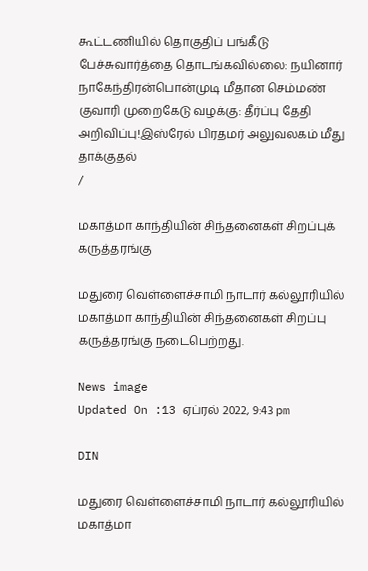கூட்டணியில் தொகுதிப் பங்கீடு பேச்சுவார்த்தை தொடங்கவில்லை: நயினார் நாகேந்திரன்பொன்முடி மீதான செம்மண் குவாரி முறைகேடு வழக்கு: தீர்ப்பு தேதி அறிவிப்பு!இஸ்ரேல் பிரதமர் அலுவலகம் மீது தாக்குதல்
/

மகாத்மா காந்தியின் சிந்தனைகள் சிறப்புக் கருத்தரங்கு

மதுரை வெள்ளைச்சாமி நாடார் கல்லூரியில் மகாத்மா காந்தியின் சிந்தனைகள் சிறப்பு கருத்தரங்கு நடைபெற்றது.

News image
Updated On :13 ஏப்ரல் 2022, 9:43 pm

DIN

மதுரை வெள்ளைச்சாமி நாடார் கல்லூரியில் மகாத்மா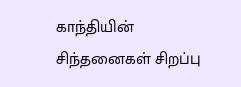காந்தியின் சிந்தனைகள் சிறப்பு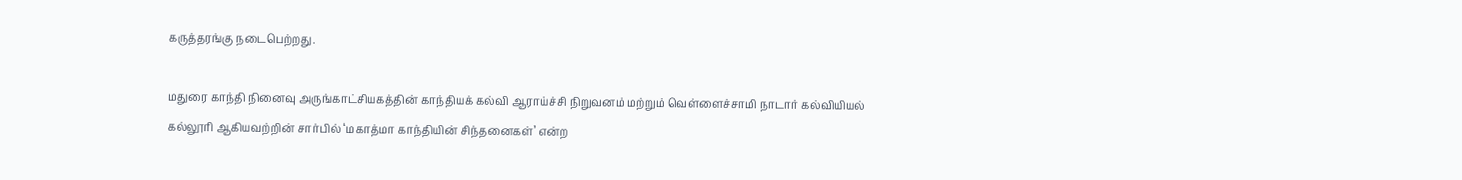கருத்தரங்கு நடைபெற்றது.

மதுரை காந்தி நினைவு அருங்காட்சியகத்தின் காந்தியக் கல்வி ஆராய்ச்சி நிறுவனம் மற்றும் வெள்ளைச்சாமி நாடார் கல்வியியல் கல்லூரி ஆகியவற்றின் சார்பில் ‘மகாத்மா காந்தியின் சிந்தனைகள்’ என்ற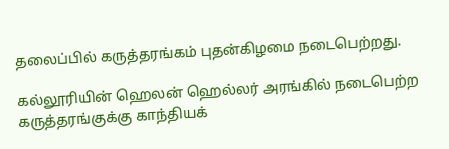தலைப்பில் கருத்தரங்கம் புதன்கிழமை நடைபெற்றது.

கல்லூரியின் ஹெலன் ஹெல்லர் அரங்கில் நடைபெற்ற கருத்தரங்குக்கு காந்தியக்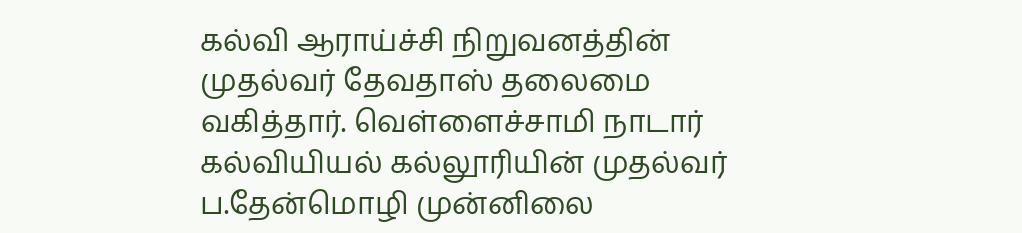கல்வி ஆராய்ச்சி நிறுவனத்தின் முதல்வர் தேவதாஸ் தலைமை வகித்தார். வெள்ளைச்சாமி நாடார் கல்வியியல் கல்லூரியின் முதல்வர் ப.தேன்மொழி முன்னிலை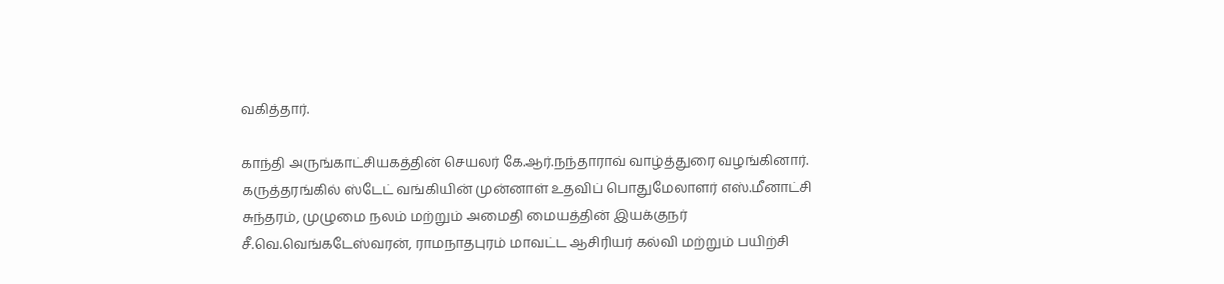வகித்தார்.

காந்தி அருங்காட்சியகத்தின் செயலர் கே.ஆர்.நந்தாராவ் வாழ்த்துரை வழங்கினார். கருத்தரங்கில் ஸ்டேட் வங்கியின் முன்னாள் உதவிப் பொதுமேலாளர் எஸ்.மீனாட்சி சுந்தரம், முழுமை நலம் மற்றும் அமைதி மையத்தின் இயக்குநர் சீ.வெ.வெங்கடேஸ்வரன், ராமநாதபுரம் மாவட்ட ஆசிரியர் கல்வி மற்றும் பயிற்சி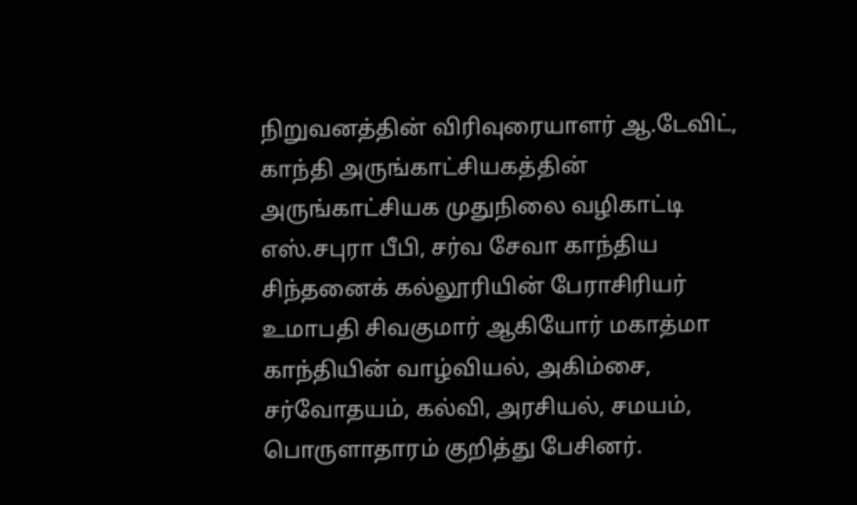நிறுவனத்தின் விரிவுரையாளர் ஆ.டேவிட், காந்தி அருங்காட்சியகத்தின் அருங்காட்சியக முதுநிலை வழிகாட்டி எஸ்.சபுரா பீபி, சர்வ சேவா காந்திய சிந்தனைக் கல்லூரியின் பேராசிரியர் உமாபதி சிவகுமார் ஆகியோர் மகாத்மா காந்தியின் வாழ்வியல், அகிம்சை, சர்வோதயம், கல்வி, அரசியல், சமயம், பொருளாதாரம் குறித்து பேசினர்.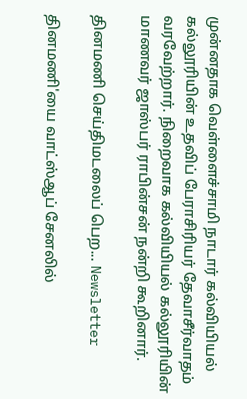முன்னதாக வெள்ளைச்சாமி நாடார் கல்வியியல் கல்லூரியின் உதவிப் பேராசிரியர் தேவாசீர்வாதம் வரவேற்றார். நிறைவாக கல்வியியல் கல்லூரியின் மாணவர் ஜாஸ்பர் ராபின்சன் நன்றி கூறினார்.

தினமணி செய்திமடலைப் பெற... Newsletter

தினமணி'யை வாட்ஸ்ஆப் சேனலில்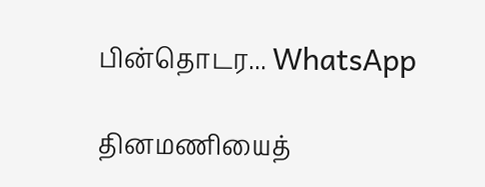பின்தொடர... WhatsApp

தினமணியைத்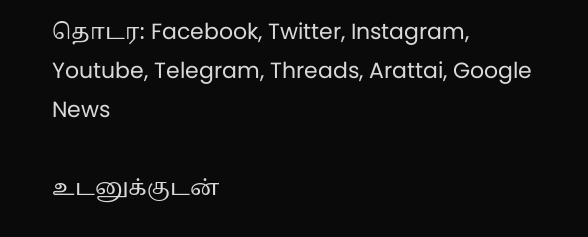தொடர: Facebook, Twitter, Instagram, Youtube, Telegram, Threads, Arattai, Google News

உடனுக்குடன்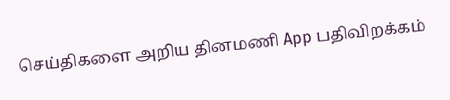செய்திகளை அறிய தினமணி App பதிவிறக்கம்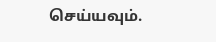செய்யவும்.